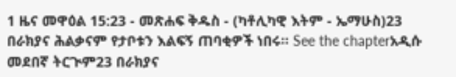1 ዜና መዋዕል 15:23 - መጽሐፍ ቅዱስ - (ካቶሊካዊ እትም - ኤማሁስ)23 በራክያና ሕልቃናም የታቦቱን እልፍኝ ጠባቂዎች ነበሩ። See the chapterአዲሱ መደበኛ ትርጒም23 በራክያና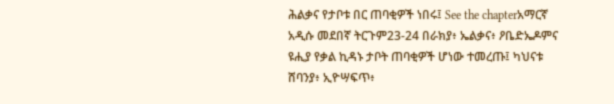ሕልቃና የታቦቱ በር ጠባቂዎች ነበሩ፤ See the chapterአማርኛ አዲሱ መደበኛ ትርጉም23-24 በራክያ፥ ኤልቃና፥ ዖቤድኤዶምና ዩሒያ የቃል ኪዳኑ ታቦት ጠባቂዎች ሆነው ተመረጡ፤ ካህናቱ ሸባንያ፥ ኢዮሣፍጥ፥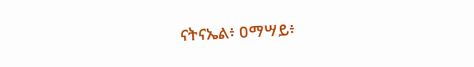ናትናኤል፥ ዐማሣይ፥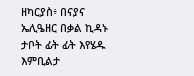ዘካርያስ፥ በናያና ኤሊዔዘር በቃል ኪዳኑ ታቦት ፊት ፊት እየሄዱ እምቢልታ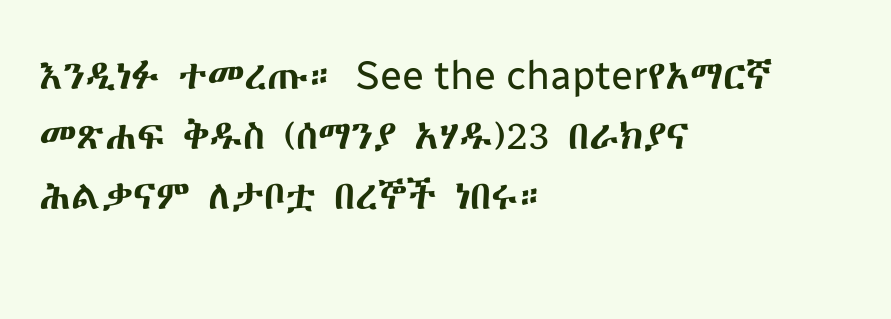እንዲነፉ ተመረጡ። See the chapterየአማርኛ መጽሐፍ ቅዱስ (ሰማንያ አሃዱ)23 በራክያና ሕልቃናም ለታቦቷ በረኞች ነበሩ።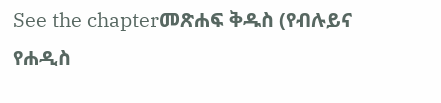See the chapterመጽሐፍ ቅዱስ (የብሉይና የሐዲስ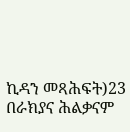ኪዳን መጻሕፍት)23 በራክያና ሕልቃናም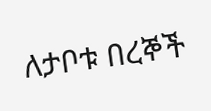ለታቦቱ በረኞች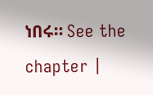ነበሩ። See the chapter |